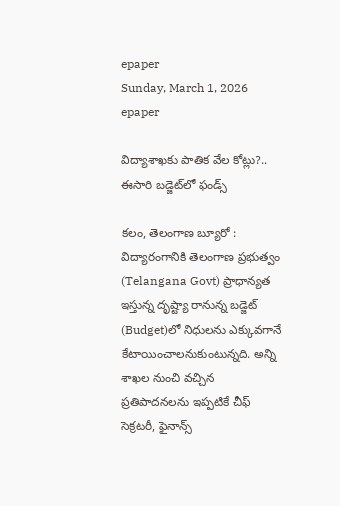epaper
Sunday, March 1, 2026
epaper

విద్యాశాఖకు పాతిక వేల కోట్లు?.. ఈసారి బడ్జెట్‌లో ఫండ్స్

కలం, తెలంగాణ బ్యూరో : విద్యారంగానికి తెలంగాణ ప్రభుత్వం (Telangana Govt) ప్రాధాన్యత ఇస్తున్న దృష్ట్యా రానున్న బడ్జెట్‌ (Budget)లో నిధులను ఎక్కువగానే కేటాయించాలనుకుంటున్నది. అన్ని శాఖల నుంచి వచ్చిన ప్రతిపాదనలను ఇప్పటికే చీఫ్ సెక్రటరీ, ఫైనాన్స్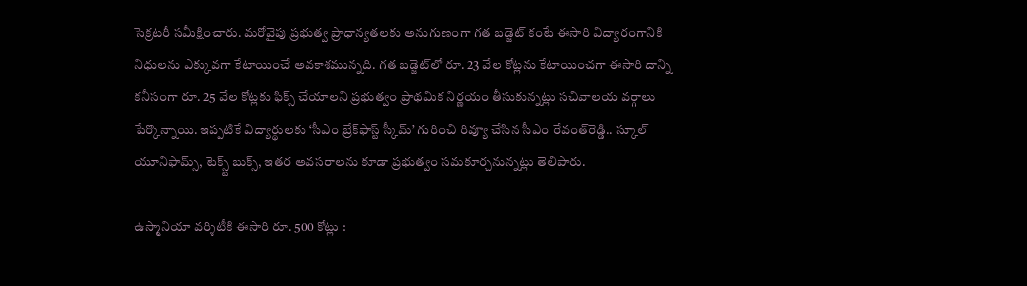సెక్రటరీ సమీక్షించారు. మరోవైపు ప్రభుత్వ ప్రాధాన్యతలకు అనుగుణంగా గత బడ్జెట్ కంటే ఈసారి విద్యారంగానికి నిధులను ఎక్కువగా కేటాయించే అవకాశమున్నది. గత బడ్జెట్‌లో రూ. 23 వేల కోట్లను కేటాయించగా ఈసారి దాన్ని కనీసంగా రూ. 25 వేల కోట్లకు ఫిక్స్ చేయాలని ప్రభుత్వం ప్రాథమిక నిర్ణయం తీసుకున్నట్లు సచివాలయ వర్గాలు పేర్కొన్నాయి. ఇప్పటికే విద్యార్థులకు ‘సీఎం బ్రేక్‌ఫాస్ట్ స్కీమ్’ గురించి రివ్యూ చేసిన సీఎం రేవంత్‌రెడ్డి.. స్కూల్ యూనిఫామ్స్, టెక్స్ట్ బుక్స్, ఇతర అవసరాలను కూడా ప్రభుత్వం సమకూర్చనున్నట్లు తెలిపారు.

ఉస్మానియా వర్శిటీకి ఈసారి రూ. 500 కోట్లు :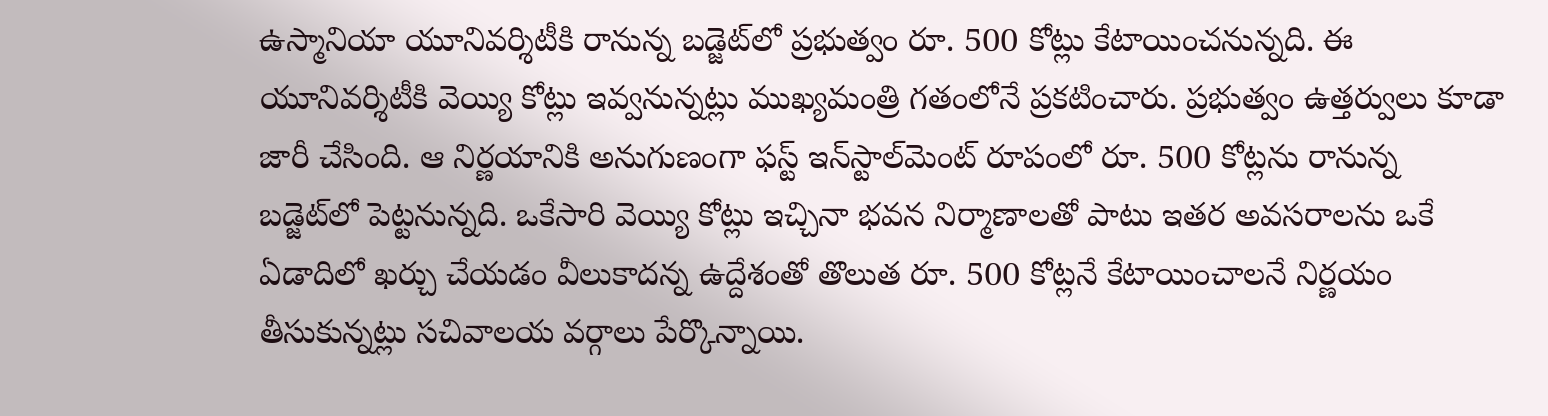ఉస్మానియా యూనివర్శిటీకి రానున్న బడ్జెట్‌లో ప్రభుత్వం రూ. 500 కోట్లు కేటాయించనున్నది. ఈ యూనివర్శిటీకి వెయ్యి కోట్లు ఇవ్వనున్నట్లు ముఖ్యమంత్రి గతంలోనే ప్రకటించారు. ప్రభుత్వం ఉత్తర్వులు కూడా జారీ చేసింది. ఆ నిర్ణయానికి అనుగుణంగా ఫస్ట్ ఇన్‌స్టాల్‌మెంట్‌ రూపంలో రూ. 500 కోట్లను రానున్న బడ్జెట్‌లో పెట్టనున్నది. ఒకేసారి వెయ్యి కోట్లు ఇచ్చినా భవన నిర్మాణాలతో పాటు ఇతర అవసరాలను ఒకే ఏడాదిలో ఖర్చు చేయడం వీలుకాదన్న ఉద్దేశంతో తొలుత రూ. 500 కోట్లనే కేటాయించాలనే నిర్ణయం తీసుకున్నట్లు సచివాలయ వర్గాలు పేర్కొన్నాయి.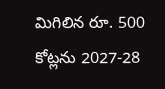మిగిలిన రూ. 500 కోట్లను 2027-28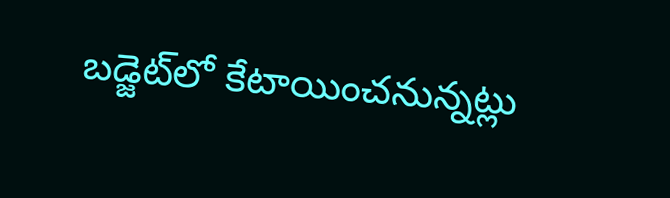బడ్జెట్‌లో కేటాయించనున్నట్లు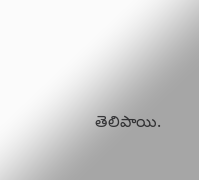తెలిపాయి.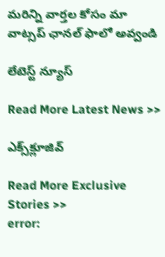మ‌రిన్ని వార్త‌ల కోసం మా వాట్స‌ప్ ఛాన‌ల్ ఫాలో అవ్వండి

లేటెస్ట్ న్యూస్‌

Read More Latest News >>

ఎక్స్‌క్లూజివ్‌

Read More Exclusive Stories >>
error: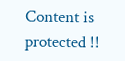Content is protected !!